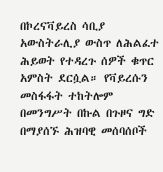በኮረናቫይረስ ሳቢያ አውስትራሊያ ውስጥ ለሕልፈተ ሕይወት የተዳረጉ ሰዎች ቁጥር አምስት ደርሷል። የቫይረሱን መስፋፋት ተከትሎም በመንግሥት በኩል በጉዞና ግድ በማያሰኙ ሕዝባዊ መሰባሰቦች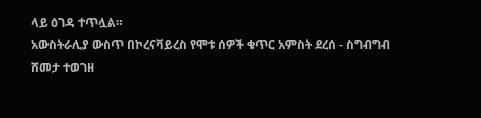ላይ ዕገዳ ተጥሏል።
አውስትራሊያ ውስጥ በኮረናቫይረስ የሞቱ ሰዎች ቁጥር አምስት ደረሰ - ስግብግብ ሸመታ ተወገዘ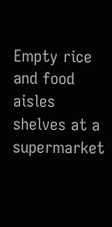Empty rice and food aisles shelves at a supermarket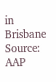in Brisbane Source: AAP